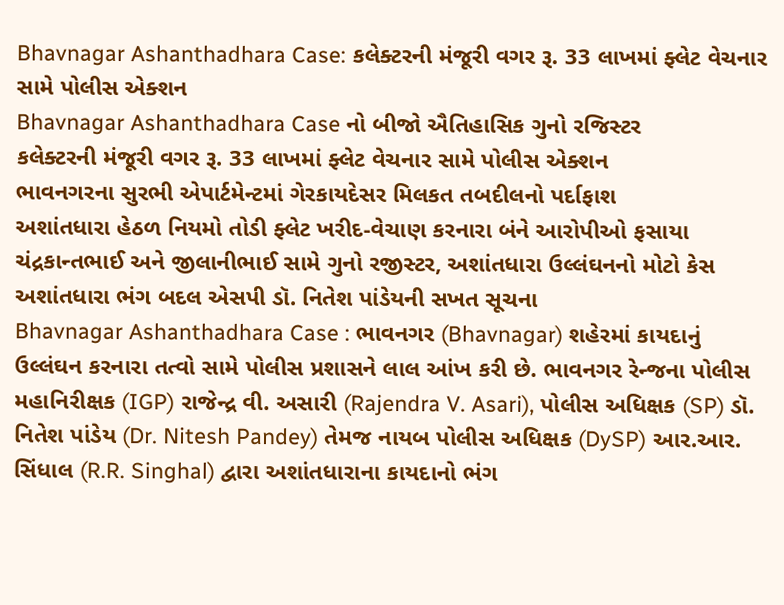Bhavnagar Ashanthadhara Case: કલેક્ટરની મંજૂરી વગર રૂ. 33 લાખમાં ફ્લેટ વેચનાર સામે પોલીસ એક્શન
Bhavnagar Ashanthadhara Case નો બીજો ઐતિહાસિક ગુનો રજિસ્ટર
કલેક્ટરની મંજૂરી વગર રૂ. 33 લાખમાં ફ્લેટ વેચનાર સામે પોલીસ એક્શન
ભાવનગરના સુરભી એપાર્ટમેન્ટમાં ગેરકાયદેસર મિલકત તબદીલનો પર્દાફાશ
અશાંતધારા હેઠળ નિયમો તોડી ફ્લેટ ખરીદ-વેચાણ કરનારા બંને આરોપીઓ ફસાયા
ચંદ્રકાન્તભાઈ અને જીલાનીભાઈ સામે ગુનો રજીસ્ટર, અશાંતધારા ઉલ્લંઘનનો મોટો કેસ
અશાંતધારા ભંગ બદલ એસપી ડૉ. નિતેશ પાંડેયની સખત સૂચના
Bhavnagar Ashanthadhara Case : ભાવનગર (Bhavnagar) શહેરમાં કાયદાનું ઉલ્લંઘન કરનારા તત્વો સામે પોલીસ પ્રશાસને લાલ આંખ કરી છે. ભાવનગર રેન્જના પોલીસ મહાનિરીક્ષક (IGP) રાજેન્દ્ર વી. અસારી (Rajendra V. Asari), પોલીસ અધિક્ષક (SP) ડૉ. નિતેશ પાંડેય (Dr. Nitesh Pandey) તેમજ નાયબ પોલીસ અધિક્ષક (DySP) આર.આર. સિંધાલ (R.R. Singhal) દ્વારા અશાંતધારાના કાયદાનો ભંગ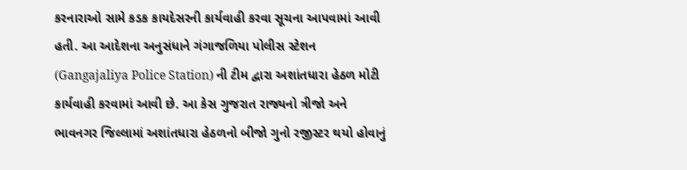કરનારાઓ સામે કડક કાયદેસરની કાર્યવાહી કરવા સૂચના આપવામાં આવી હતી. આ આદેશના અનુસંધાને ગંગાજળિયા પોલીસ સ્ટેશન (Gangajaliya Police Station) ની ટીમ દ્વારા અશાંતધારા હેઠળ મોટી કાર્યવાહી કરવામાં આવી છે. આ કેસ ગુજરાત રાજ્યનો ત્રીજો અને ભાવનગર જિલ્લામાં અશાંતધારા હેઠળનો બીજો ગુનો રજીસ્ટર થયો હોવાનું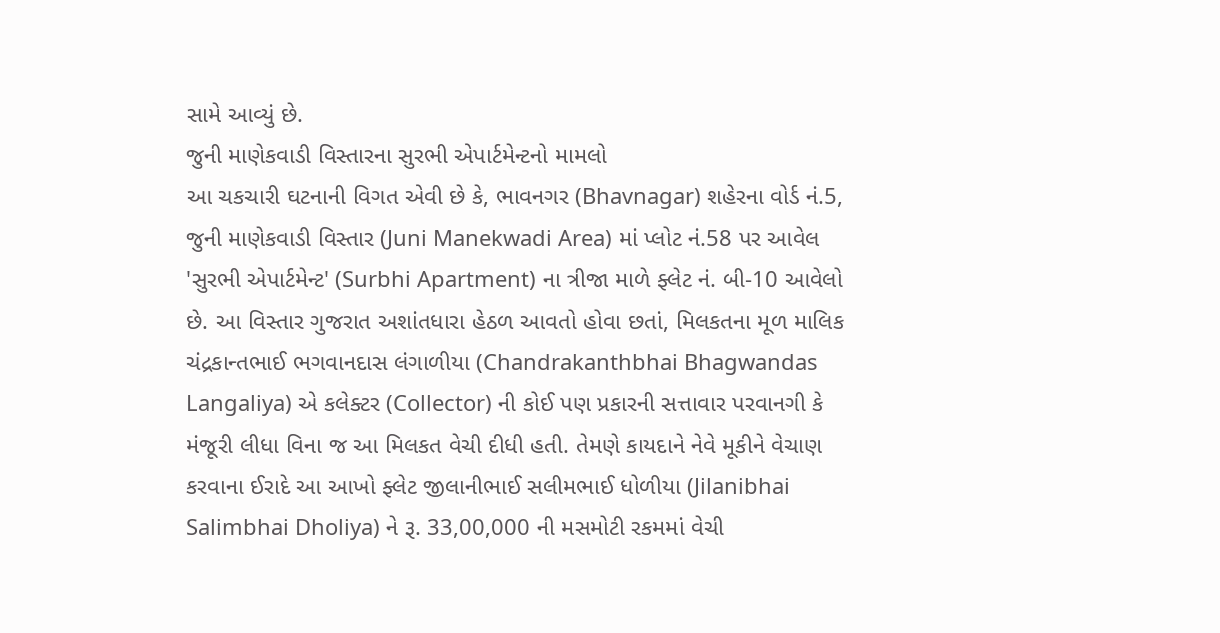સામે આવ્યું છે.
જુની માણેકવાડી વિસ્તારના સુરભી એપાર્ટમેન્ટનો મામલો
આ ચકચારી ઘટનાની વિગત એવી છે કે, ભાવનગર (Bhavnagar) શહેરના વોર્ડ નં.5, જુની માણેકવાડી વિસ્તાર (Juni Manekwadi Area) માં પ્લોટ નં.58 પર આવેલ 'સુરભી એપાર્ટમેન્ટ' (Surbhi Apartment) ના ત્રીજા માળે ફ્લેટ નં. બી-10 આવેલો છે. આ વિસ્તાર ગુજરાત અશાંતધારા હેઠળ આવતો હોવા છતાં, મિલકતના મૂળ માલિક ચંદ્રકાન્તભાઈ ભગવાનદાસ લંગાળીયા (Chandrakanthbhai Bhagwandas Langaliya) એ કલેક્ટર (Collector) ની કોઈ પણ પ્રકારની સત્તાવાર પરવાનગી કે મંજૂરી લીધા વિના જ આ મિલકત વેચી દીધી હતી. તેમણે કાયદાને નેવે મૂકીને વેચાણ કરવાના ઈરાદે આ આખો ફ્લેટ જીલાનીભાઈ સલીમભાઈ ધોળીયા (Jilanibhai Salimbhai Dholiya) ને રૂ. 33,00,000 ની મસમોટી રકમમાં વેચી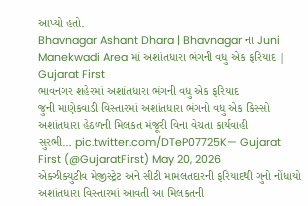આપ્યો હતો.
Bhavnagar Ashant Dhara | Bhavnagar ના Juni Manekwadi Area માં અશાંતધારા ભંગની વધુ એક ફરિયાદ | Gujarat First
ભાવનગર શહેરમાં અશાંતધારા ભંગની વધુ એક ફરિયાદ
જુની માણેકવાડી વિસ્તારમાં અશાંતધારા ભંગનો વધુ એક કિસ્સો
અશાંતધારા હેઠળની મિલકત મંજૂરી વિના વેચતા કાર્યવાહી
સુરભી… pic.twitter.com/DTeP07725K— Gujarat First (@GujaratFirst) May 20, 2026
એક્ઝીક્યુટીવ મેજીસ્ટ્રેટ અને સીટી મામલતદારની ફરિયાદથી ગુનો નોંધાયો
અશાંતધારા વિસ્તારમાં આવતી આ મિલકતની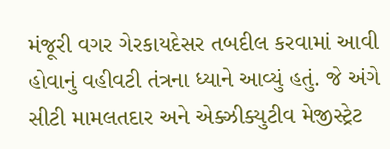મંજૂરી વગર ગેરકાયદેસર તબદીલ કરવામાં આવી હોવાનું વહીવટી તંત્રના ધ્યાને આવ્યું હતું. જે અંગે સીટી મામલતદાર અને એક્ઝીક્યુટીવ મેજીસ્ટ્રેટ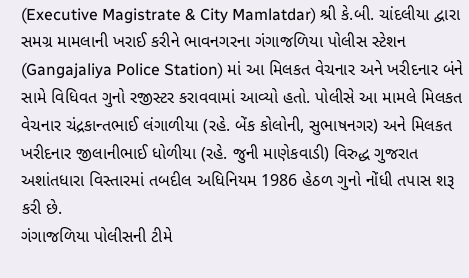(Executive Magistrate & City Mamlatdar) શ્રી કે.બી. ચાંદલીયા દ્વારા સમગ્ર મામલાની ખરાઈ કરીને ભાવનગરના ગંગાજળિયા પોલીસ સ્ટેશન (Gangajaliya Police Station) માં આ મિલકત વેચનાર અને ખરીદનાર બંને સામે વિધિવત ગુનો રજીસ્ટર કરાવવામાં આવ્યો હતો. પોલીસે આ મામલે મિલકત વેચનાર ચંદ્રકાન્તભાઈ લંગાળીયા (રહે. બેંક કોલોની, સુભાષનગર) અને મિલકત ખરીદનાર જીલાનીભાઈ ધોળીયા (રહે. જુની માણેકવાડી) વિરુદ્ધ ગુજરાત અશાંતધારા વિસ્તારમાં તબદીલ અધિનિયમ 1986 હેઠળ ગુનો નોંધી તપાસ શરૂ કરી છે.
ગંગાજળિયા પોલીસની ટીમે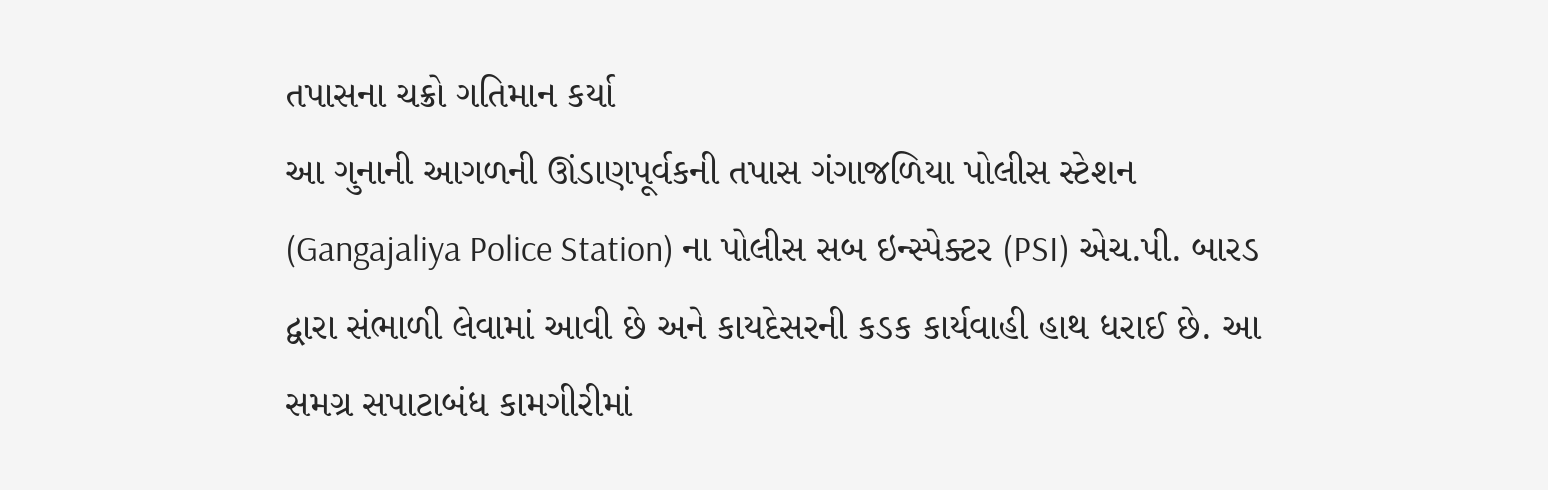તપાસના ચક્રો ગતિમાન કર્યા
આ ગુનાની આગળની ઊંડાણપૂર્વકની તપાસ ગંગાજળિયા પોલીસ સ્ટેશન (Gangajaliya Police Station) ના પોલીસ સબ ઇન્સ્પેક્ટર (PSI) એચ.પી. બારડ દ્વારા સંભાળી લેવામાં આવી છે અને કાયદેસરની કડક કાર્યવાહી હાથ ધરાઈ છે. આ સમગ્ર સપાટાબંધ કામગીરીમાં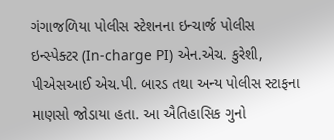ગંગાજળિયા પોલીસ સ્ટેશનના ઇન્ચાર્જ પોલીસ ઇન્સ્પેક્ટર (In-charge PI) એન.એચ. કુરેશી, પીએસઆઈ એચ.પી. બારડ તથા અન્ય પોલીસ સ્ટાફના માણસો જોડાયા હતા. આ ઐતિહાસિક ગુનો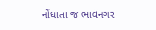નોંધાતા જ ભાવનગર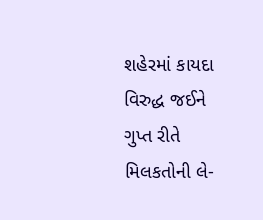શહેરમાં કાયદા વિરુદ્ધ જઈને ગુપ્ત રીતે મિલકતોની લે-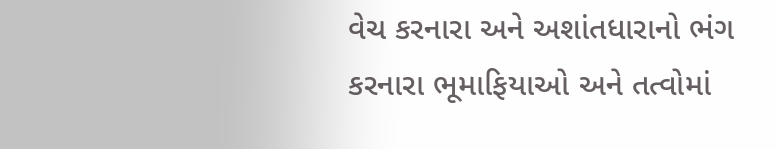વેચ કરનારા અને અશાંતધારાનો ભંગ કરનારા ભૂમાફિયાઓ અને તત્વોમાં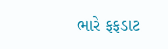ભારે ફફડાટ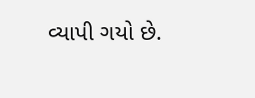વ્યાપી ગયો છે.